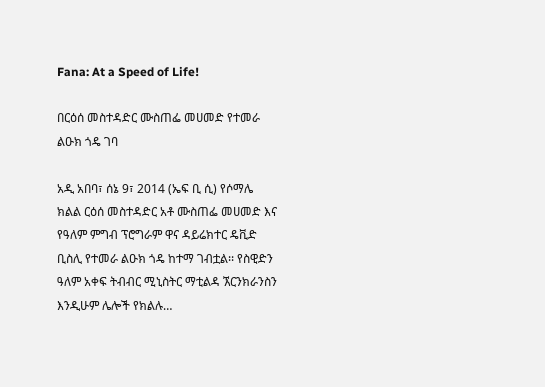Fana: At a Speed of Life!

በርዕሰ መስተዳድር ሙስጠፌ መሀመድ የተመራ ልዑክ ጎዴ ገባ

አዲ አበባ፣ ሰኔ 9፣ 2014 (ኤፍ ቢ ሲ) የሶማሌ ክልል ርዕሰ መስተዳድር አቶ ሙስጠፌ መሀመድ እና የዓለም ምግብ ፕሮግራም ዋና ዳይሬክተር ዴቪድ ቢስሊ የተመራ ልዑክ ጎዴ ከተማ ገብቷል፡፡ የስዊድን ዓለም አቀፍ ትብብር ሚኒስትር ማቲልዳ ኧርንክራንስን እንዲሁም ሌሎች የክልሉ…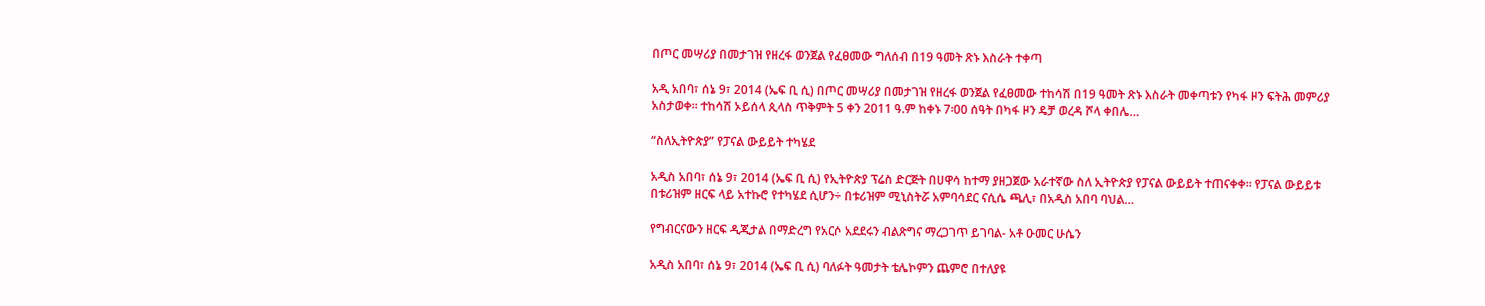በጦር መሣሪያ በመታገዝ የዘረፋ ወንጀል የፈፀመው ግለሰብ በ19 ዓመት ጽኑ እስራት ተቀጣ

አዲ አበባ፣ ሰኔ 9፣ 2014 (ኤፍ ቢ ሲ) በጦር መሣሪያ በመታገዝ የዘረፋ ወንጀል የፈፀመው ተከሳሽ በ19 ዓመት ጽኑ እስራት መቀጣቱን የካፋ ዞን ፍትሕ መምሪያ አስታወቀ። ተከሳሽ ኦይሰላ ጲላስ ጥቅምት 5 ቀን 2011 ዓ.ም ከቀኑ 7፡00 ሰዓት በካፋ ዞን ዴቻ ወረዳ ሾላ ቀበሌ…

“ስለኢትዮጵያ” የፓናል ውይይት ተካሄደ

አዲስ አበባ፣ ሰኔ 9፣ 2014 (ኤፍ ቢ ሲ) የኢትዮጵያ ፕሬስ ድርጅት በሀዋሳ ከተማ ያዘጋጀው አራተኛው ስለ ኢትዮጵያ የፓናል ውይይት ተጠናቀቀ። የፓናል ውይይቱ በቱሪዝም ዘርፍ ላይ አተኩሮ የተካሄደ ሲሆን÷ በቱሪዝም ሚኒስትሯ አምባሳደር ናሲሴ ጫሊ፣ በአዲስ አበባ ባህል…

የግብርናውን ዘርፍ ዲጂታል በማድረግ የአርሶ አደደሩን ብልጽግና ማረጋገጥ ይገባል- አቶ ዑመር ሁሴን

አዲስ አበባ፣ ሰኔ 9፣ 2014 (ኤፍ ቢ ሲ) ባለፉት ዓመታት ቴሌኮምን ጨምሮ በተለያዩ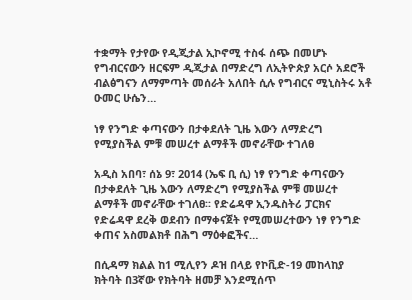ተቋማት የታየው የዲጂታል ኢኮኖሚ ተስፋ ሰጭ በመሆኑ የግብርናውን ዘርፍም ዲጂታል በማድረግ ለኢትዮጵያ አርሶ አደሮች ብልፅግናን ለማምጣት መሰራት አለበት ሲሉ የግብርና ሚኒስትሩ አቶ ዑመር ሁሴን…

ነፃ የንግድ ቀጣናውን በታቀደለት ጊዜ እውን ለማድረግ የሚያስችል ምቹ መሠረተ ልማቶች መኖራቸው ተገለፀ

አዲስ አበባ፣ ሰኔ 9፣ 2014 (ኤፍ ቢ ሲ) ነፃ የንግድ ቀጣናውን በታቀደለት ጊዜ እውን ለማድረግ የሚያስችል ምቹ መሠረተ ልማቶች መኖራቸው ተገለፀ፡፡ የድሬዳዋ ኢንዱስትሪ ፓርክና የድሬዳዋ ደረቅ ወደብን በማቀናጀት የሚመሠረተውን ነፃ የንግድ ቀጠና አስመልክቶ በሕግ ማዕቀፎችና…

በሲዳማ ክልል ከ1 ሚሊየን ዶዝ በላይ የኮቪድ-19 መከላከያ ክትባት በ3ኛው የክትባት ዘመቻ እንደሚሰጥ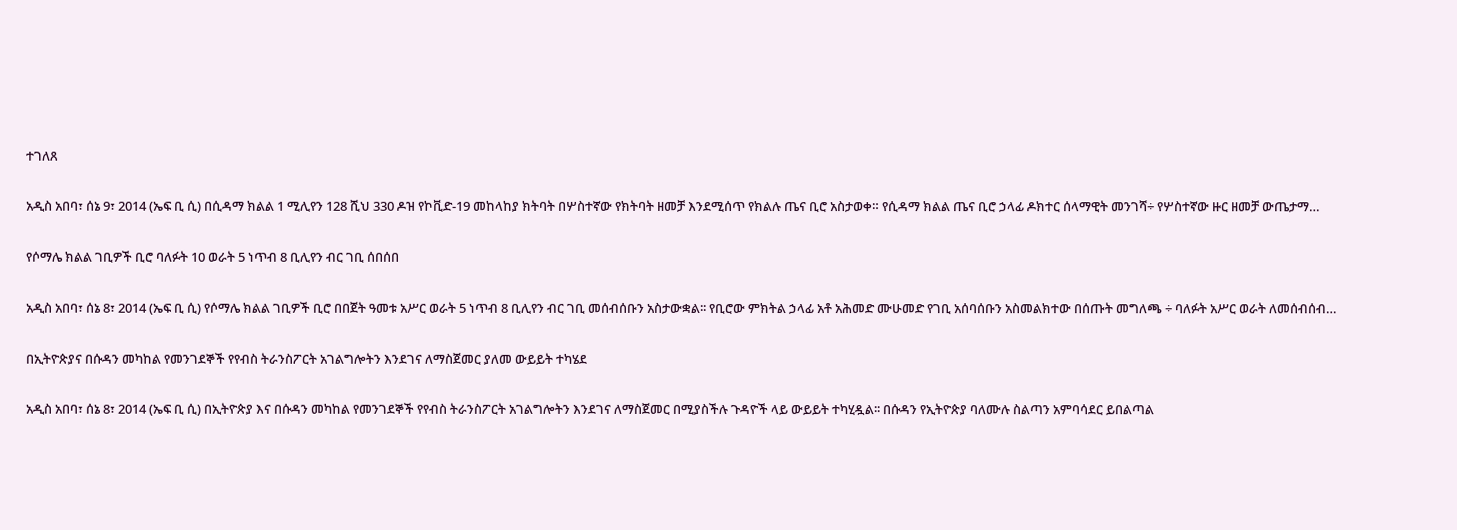ተገለጸ

አዲስ አበባ፣ ሰኔ 9፣ 2014 (ኤፍ ቢ ሲ) በሲዳማ ክልል 1 ሚሊየን 128 ሺህ 330 ዶዝ የኮቪድ-19 መከላከያ ክትባት በሦስተኛው የክትባት ዘመቻ እንደሚሰጥ የክልሉ ጤና ቢሮ አስታወቀ። የሲዳማ ክልል ጤና ቢሮ ኃላፊ ዶክተር ሰላማዊት መንገሻ÷ የሦስተኛው ዙር ዘመቻ ውጤታማ…

የሶማሌ ክልል ገቢዎች ቢሮ ባለፉት 10 ወራት 5 ነጥብ 8 ቢሊየን ብር ገቢ ሰበሰበ

አዲስ አበባ፣ ሰኔ 8፣ 2014 (ኤፍ ቢ ሲ) የሶማሌ ክልል ገቢዎች ቢሮ በበጀት ዓመቱ አሥር ወራት 5 ነጥብ 8 ቢሊየን ብር ገቢ መሰብሰቡን አስታውቋል፡፡ የቢሮው ምክትል ኃላፊ አቶ አሕመድ ሙሁመድ የገቢ አሰባሰቡን አስመልክተው በሰጡት መግለጫ ÷ ባለፉት አሥር ወራት ለመሰብሰብ…

በኢትዮጵያና በሱዳን መካከል የመንገደኞች የየብስ ትራንስፖርት አገልግሎትን እንደገና ለማስጀመር ያለመ ውይይት ተካሄደ

አዲስ አበባ፣ ሰኔ 8፣ 2014 (ኤፍ ቢ ሲ) በኢትዮጵያ እና በሱዳን መካከል የመንገደኞች የየብስ ትራንስፖርት አገልግሎትን እንደገና ለማስጀመር በሚያስችሉ ጉዳዮች ላይ ውይይት ተካሂዷል፡፡ በሱዳን የኢትዮጵያ ባለሙሉ ስልጣን አምባሳደር ይበልጣል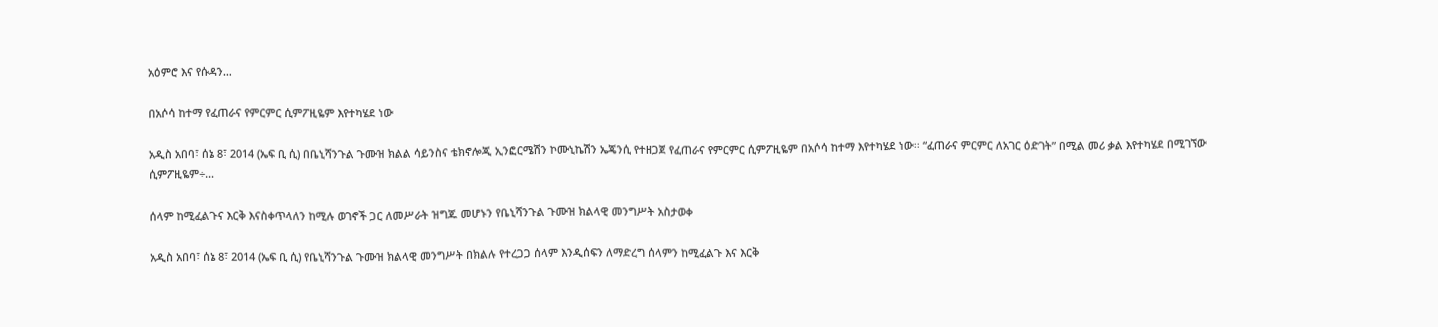አዕምሮ እና የሱዳን…

በአሶሳ ከተማ የፈጠራና የምርምር ሲምፖዚዬም እየተካሄደ ነው

አዲስ አበባ፣ ሰኔ 8፣ 2014 (ኤፍ ቢ ሲ) በቤኒሻንጉል ጉሙዝ ክልል ሳይንስና ቴክኖሎጂ ኢንፎርሜሽን ኮሙኒኬሽን ኤጄንሲ የተዘጋጀ የፈጠራና የምርምር ሲምፖዚዬም በአሶሳ ከተማ እየተካሄደ ነው፡፡ “ፈጠራና ምርምር ለአገር ዕድገት” በሚል መሪ ቃል እየተካሄደ በሚገኘው ሲምፖዚዬም÷…

ሰላም ከሚፈልጉና እርቅ እናስቀጥላለን ከሚሉ ወገኖች ጋር ለመሥራት ዝግጁ መሆኑን የቤኒሻንጉል ጉሙዝ ክልላዊ መንግሥት አስታወቀ

አዲስ አበባ፣ ሰኔ 8፣ 2014 (ኤፍ ቢ ሲ) የቤኒሻንጉል ጉሙዝ ክልላዊ መንግሥት በክልሉ የተረጋጋ ሰላም እንዲሰፍን ለማድረግ ሰላምን ከሚፈልጉ እና እርቅ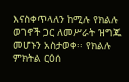እናስቀጥላለን ከሚሉ የክልሉ ወገኖች ጋር ለመሥራት ዝግጁ መሆኑን አስታወቀ፡፡ የክልሉ ምክትል ርዕሰ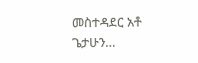መስተዳደር አቶ ጌታሁን…